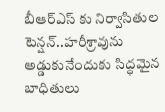బీఆర్ఎస్ కు నిర్వాసితుల టెన్షన్..హరీశ్రావును అడ్డుకునేందుకు సిద్ధమైన బాధితులు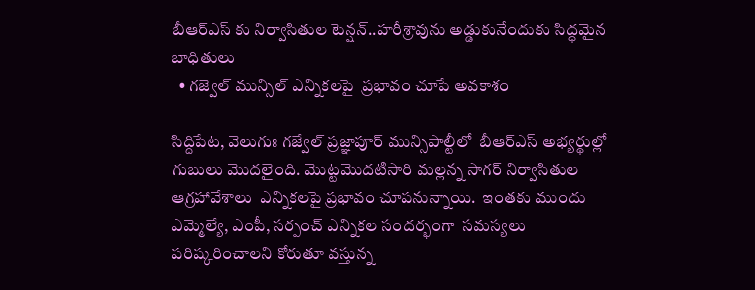బీఆర్ఎస్ కు నిర్వాసితుల టెన్షన్..హరీశ్రావును అడ్డుకునేందుకు సిద్ధమైన బాధితులు
  • గజ్వెల్ మున్సిల్ ఎన్నికలపై  ప్రభావం చూపే అవకాశం

సిద్దిపేట, వెలుగుః గజ్వేల్ ప్రజ్ఞాపూర్ మున్సిపాల్టీలో  బీఆర్ఎస్ అభ్యర్థుల్లో గుబులు మొదలైంది. మొట్టమొదటిసారి మల్లన్న సాగర్ నిర్వాసితుల ఆగ్రహావేశాలు  ఎన్నికలపై ప్రభావం చూపనున్నాయి.  ఇంతకు ముందు ఎమ్మెల్యే, ఎంపీ, సర్పంచ్ ఎన్నికల సందర్భంగా  సమస్యలు పరిష్కరించాలని కోరుతూ వస్తున్న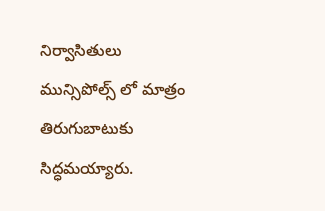నిర్వాసితులు మున్సిపోల్స్ లో మాత్రం తిరుగుబాటుకు సిద్ధమయ్యారు.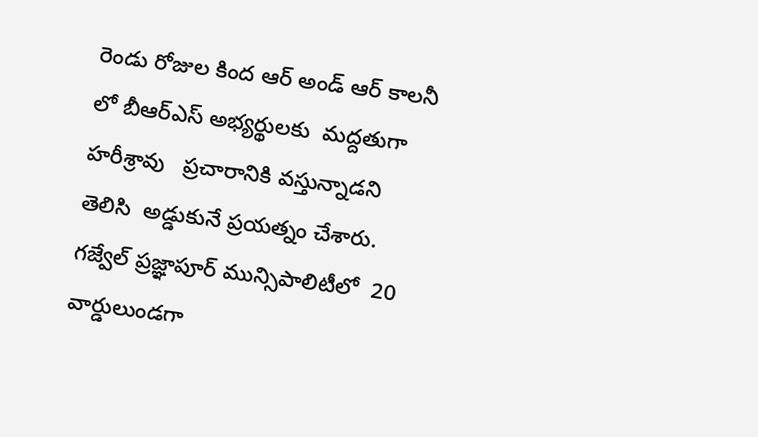రెండు రోజుల కింద ఆర్ అండ్ ఆర్ కాలనీ లో బీఆర్ఎస్ అభ్యర్థులకు  మద్దతుగా హరీశ్రావు   ప్రచారానికి వస్తున్నాడని తెలిసి  అడ్డుకునే ప్రయత్నం చేశారు.  గజ్వేల్ ప్రజ్ఞాపూర్ మున్సిపాలిటీలో  20 వార్డులుండగా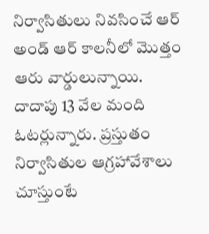నిర్వాసితులు నివసించే ఆర్ అండ్ ఆర్ కాలనీలో మొత్తం ఆరు వార్డులున్నాయి.  దాదాపు 13 వేల మంది ఓటర్లున్నారు. ప్రస్తుతం నిర్వాసితుల ఆగ్రహావేశాలు చూస్తుంటే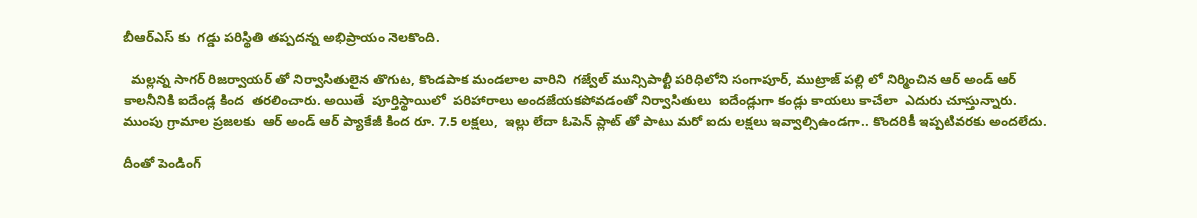బీఆర్ఎస్ కు  గడ్డు పరిస్థితి తప్పదన్న అభిప్రాయం నెలకొంది.

  మల్లన్న సాగర్ రిజర్వాయర్ తో నిర్వాసితులైన తొగుట, కొండపాక మండలాల వారిని  గజ్వేల్ మున్సిపాల్టీ పరిధిలోని సంగాపూర్, ముట్రాజ్ పల్లి లో నిర్మించిన ఆర్ అండ్ ఆర్ కాలనీనికి ఐదేండ్ల కింద  తరలించారు. అయితే  పూర్తిస్థాయిలో  పరిహారాలు అందజేయకపోవడంతో నిర్వాసితులు  ఐదేండ్లుగా కండ్లు కాయలు కాచేలా  ఎదురు చూస్తున్నారు.   ముంపు గ్రామాల ప్రజలకు  ఆర్ అండ్ ఆర్ ప్యాకేజీ కింద రూ. 7.5 లక్షలు,  ఇల్లు లేదా ఓపెన్ ప్లాట్ తో పాటు మరో ఐదు లక్షలు ఇవ్వాల్సిఉండగా.. కొందరికీ ఇప్పటివరకు అందలేదు.

దీంతో పెండింగ్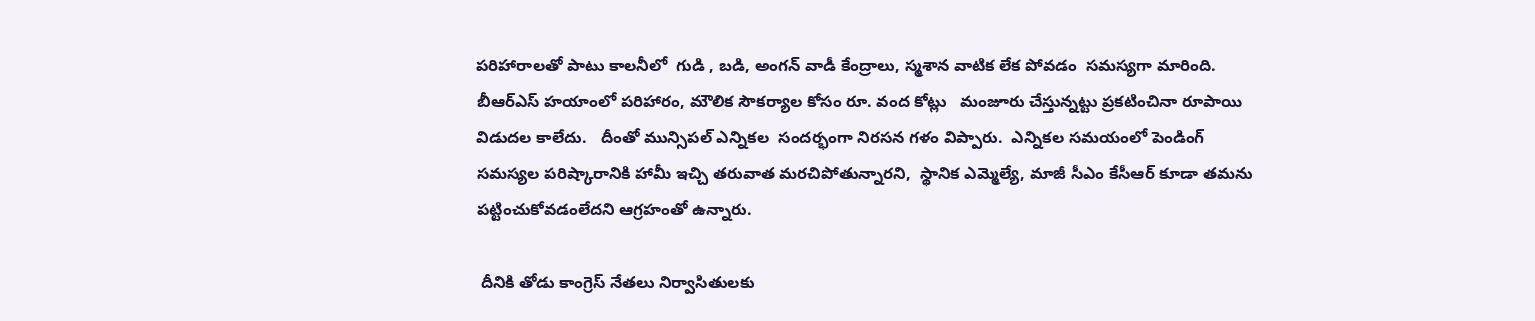పరిహారాలతో పాటు కాలనీలో  గుడి , బడి, అంగన్ వాడీ కేంద్రాలు, స్మశాన వాటిక లేక పోవడం  సమస్యగా మారింది.   బీఆర్ఎస్ హయాంలో పరిహారం, మౌలిక సౌకర్యాల కోసం రూ. వంద కోట్లు   మంజూరు చేస్తున్నట్టు ప్రకటించినా రూపాయి విడుదల కాలేదు.   దీంతో మున్సిపల్ ఎన్నికల  సందర్భంగా నిరసన గళం విప్పారు.  ఎన్నికల సమయంలో పెండింగ్ సమస్యల పరిష్కారానికి హామీ ఇచ్చి తరువాత మరచిపోతున్నారని,  స్థానిక ఎమ్మెల్యే, మాజీ సీఎం కేసీఆర్ కూడా తమను పట్టించుకోవడంలేదని ఆగ్రహంతో ఉన్నారు.

 దీనికి తోడు కాంగ్రెస్ నేతలు నిర్వాసితులకు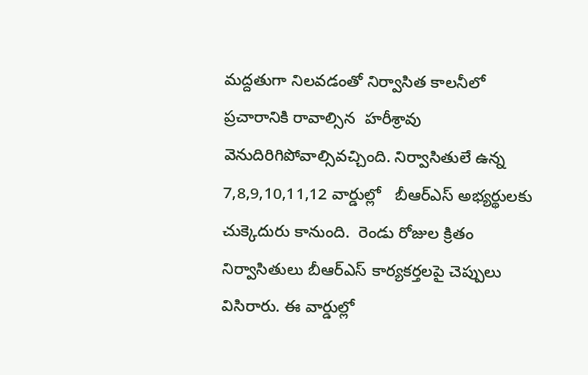మద్దతుగా నిలవడంతో నిర్వాసిత కాలనీలో ప్రచారానికి రావాల్సిన  హరీశ్రావు  వెనుదిరిగిపోవాల్సివచ్చింది. నిర్వాసితులే ఉన్న  7,8,9,10,11,12 వార్డుల్లో   బీఆర్ఎస్ అభ్యర్థులకు చుక్కెదురు కానుంది.  రెండు రోజుల క్రితం నిర్వాసితులు బీఆర్ఎస్ కార్యకర్తలపై చెప్పులు విసిరారు. ఈ వార్డుల్లో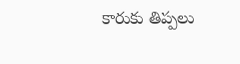కారుకు తిప్పలు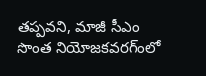తప్పవని, మాజీ సీఎం సొంత నియోజకవరగ్ంలో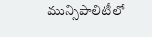మున్సిపాలిటీలో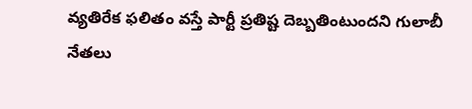వ్యతిరేక ఫలితం వస్తే పార్టీ ప్రతిష్ట దెబ్బతింటుందని గులాబీ నేతలు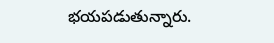భయపడుతున్నారు.